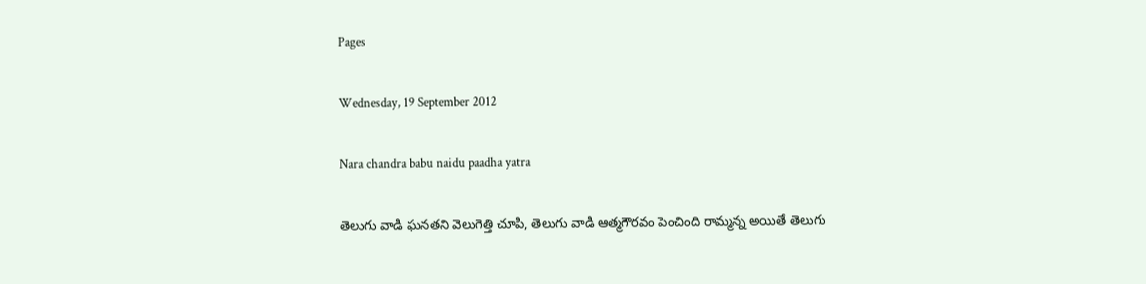Pages

Wednesday, 19 September 2012

Nara chandra babu naidu paadha yatra

తెలుగు వాడి ఘనతని వెలుగెత్తి చూపి, తెలుగు వాడి ఆత్మగౌరవం పెంచింది రామ్మన్న అయితే తెలుగు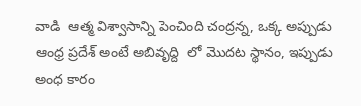వాడి  ఆత్మ విశ్వాసాన్ని పెంచింది చంద్రన్న, ఒక్క అప్పుడు ఆంధ్ర ప్రదేశ్ అంటే అబివృద్ది  లో మొదట స్థానం, ఇప్పుడు అంధ కారం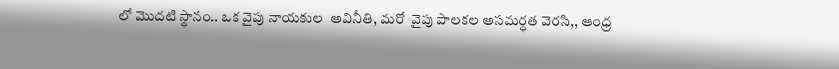లో మొదటి స్థానం.. ఒక వైపు నాయకుల  అవినీతి, మరో  వైపు పాలకల అసమర్ధత వెరసి,, ఆంధ్ర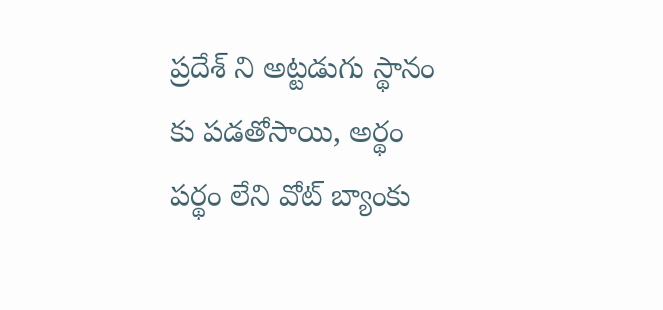ప్రదేశ్ ని అట్టడుగు స్థానం కు పడతోసాయి, అర్థం పర్థం లేని వోట్ బ్యాంకు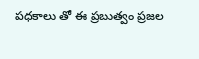పధకాలు తో ఈ ప్రబుత్వం ప్రజల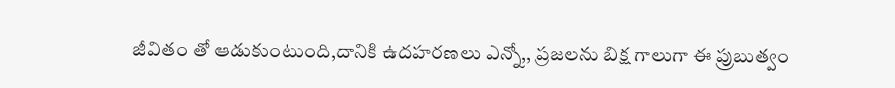జీవితం తో ఆడుకుంటుంది,దానికి ఉదహరణలు ఎన్నో,, ప్రజలను బిక్ష గాలుగా ఈ ప్రుబుత్వం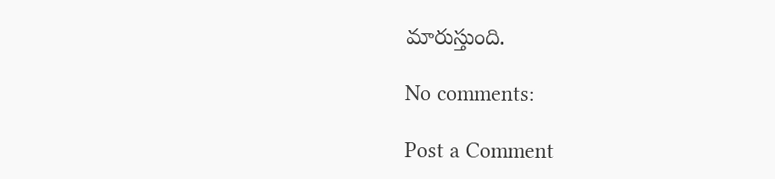మారుస్తుంది.

No comments:

Post a Comment